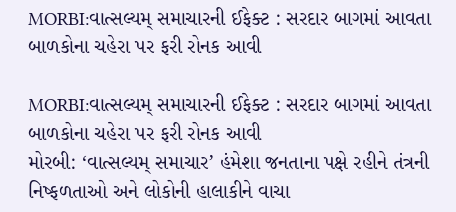MORBI:વાત્સલ્યમ્ સમાચારની ઈફેક્ટ : સરદાર બાગમાં આવતા બાળકોના ચહેરા પર ફરી રોનક આવી

MORBI:વાત્સલ્યમ્ સમાચારની ઈફેક્ટ : સરદાર બાગમાં આવતા બાળકોના ચહેરા પર ફરી રોનક આવી
મોરબી: ‘વાત્સલ્યમ્ સમાચાર’ હંમેશા જનતાના પક્ષે રહીને તંત્રની નિષ્ફળતાઓ અને લોકોની હાલાકીને વાચા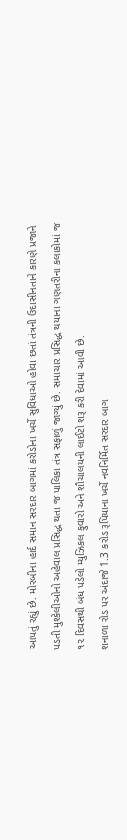આપતું રહ્યું છે. મોરબીના હાર્દ સમાન સરદાર બાગમાં કરોડોના ખર્ચે સુવિધાઓ હોવા છતાં તંત્રની ઉદાસીનતાને કારણે પ્રજાને પડતી મુશ્કેલીઓનો અહેવાલ પ્રસિદ્ધ થતા જ પાલિકા તંત્ર સફાળું જાગ્યું છે. સમાચાર પ્રસિદ્ધ થયાના ગણતરીના કલાકોમાં જ ૧૨ દિવસથી બંધ પડેલો મ્યુઝિકલ ફુવારો અને શૌચાલયની લાઈટો શરૂ કરી દેવામાં આવી છે.
શનાળા રોડ પર અંદાજે 1.3 કરોડ રૂપિયાના ખર્ચે નવનિર્મિત સરદાર બાગ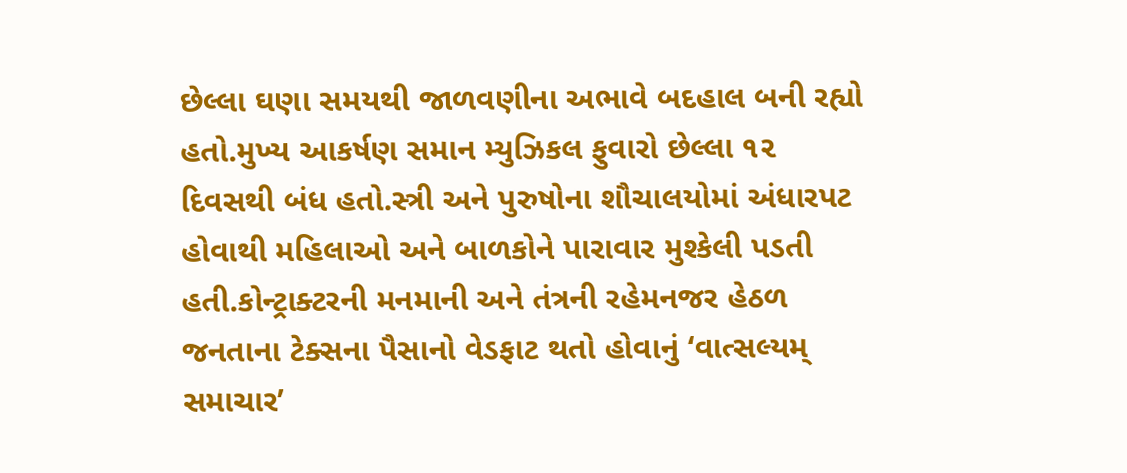છેલ્લા ઘણા સમયથી જાળવણીના અભાવે બદહાલ બની રહ્યો હતો.મુખ્ય આકર્ષણ સમાન મ્યુઝિકલ ફુવારો છેલ્લા ૧૨ દિવસથી બંધ હતો.સ્ત્રી અને પુરુષોના શૌચાલયોમાં અંધારપટ હોવાથી મહિલાઓ અને બાળકોને પારાવાર મુશ્કેલી પડતી હતી.કોન્ટ્રાક્ટરની મનમાની અને તંત્રની રહેમનજર હેઠળ જનતાના ટેક્સના પૈસાનો વેડફાટ થતો હોવાનું ‘વાત્સલ્યમ્ સમાચાર’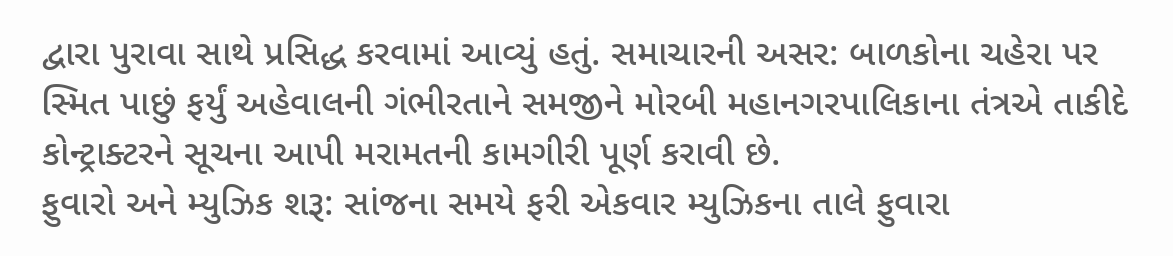દ્વારા પુરાવા સાથે પ્રસિદ્ધ કરવામાં આવ્યું હતું. સમાચારની અસર: બાળકોના ચહેરા પર સ્મિત પાછું ફર્યું અહેવાલની ગંભીરતાને સમજીને મોરબી મહાનગરપાલિકાના તંત્રએ તાકીદે કોન્ટ્રાક્ટરને સૂચના આપી મરામતની કામગીરી પૂર્ણ કરાવી છે.
ફુવારો અને મ્યુઝિક શરૂ: સાંજના સમયે ફરી એકવાર મ્યુઝિકના તાલે ફુવારા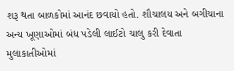શરૂ થતા બાળકોમાં આનંદ છવાયો હતો. શૌચાલય અને બગીચાના અન્ય ખૂણાઓમાં બંધ પડેલી લાઈટો ચાલુ કરી દેવાતા મુલાકાતીઓમાં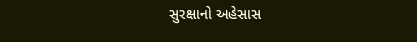સુરક્ષાનો અહેસાસ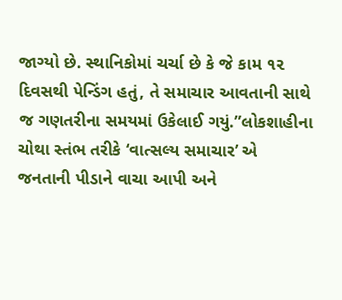જાગ્યો છે. સ્થાનિકોમાં ચર્ચા છે કે જે કામ ૧૨ દિવસથી પેન્ડિંગ હતું, તે સમાચાર આવતાની સાથે જ ગણતરીના સમયમાં ઉકેલાઈ ગયું.”લોકશાહીના ચોથા સ્તંભ તરીકે ‘વાત્સલ્ય સમાચાર’ એ જનતાની પીડાને વાચા આપી અને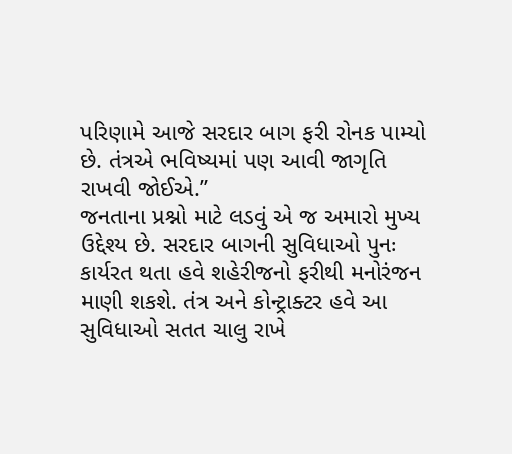પરિણામે આજે સરદાર બાગ ફરી રોનક પામ્યો છે. તંત્રએ ભવિષ્યમાં પણ આવી જાગૃતિ રાખવી જોઈએ.”
જનતાના પ્રશ્નો માટે લડવું એ જ અમારો મુખ્ય ઉદ્દેશ્ય છે. સરદાર બાગની સુવિધાઓ પુનઃ કાર્યરત થતા હવે શહેરીજનો ફરીથી મનોરંજન માણી શકશે. તંત્ર અને કોન્ટ્રાક્ટર હવે આ સુવિધાઓ સતત ચાલુ રાખે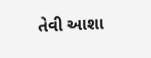તેવી આશા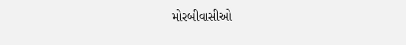મોરબીવાસીઓ